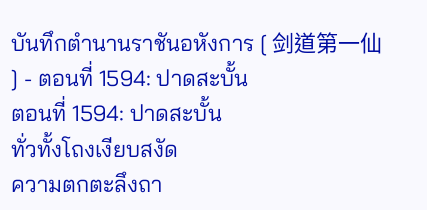บันทึกตำนานราชันอหังการ [ 剑道第一仙 ] - ตอนที่ 1594: ปาดสะบั้น
ตอนที่ 1594: ปาดสะบั้น
ทั่วทั้งโถงเงียบสงัด
ความตกตะลึงถา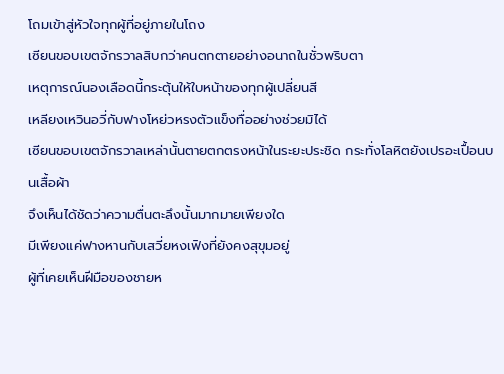โถมเข้าสู่หัวใจทุกผู้ที่อยู่ภายในโถง
เซียนขอบเขตจักรวาลสิบกว่าคนตกตายอย่างอนาถในชั่วพริบตา
เหตุการณ์นองเลือดนี้กระตุ้นให้ใบหน้าของทุกผู้เปลี่ยนสี
เหลียงเหวินอวี่กับฟางโหย่วหรงตัวแข็งทื่ออย่างช่วยมิได้
เซียนขอบเขตจักรวาลเหล่านั้นตายตกตรงหน้าในระยะประชิด กระทั่งโลหิตยังเปรอะเปื้อนบนเสื้อผ้า
จึงเห็นได้ชัดว่าความตื่นตะลึงนั้นมากมายเพียงใด
มีเพียงแค่ฟางหานกับเสวี่ยหงเฟิงที่ยังคงสุขุมอยู่
ผู้ที่เคยเห็นฝีมือของชายห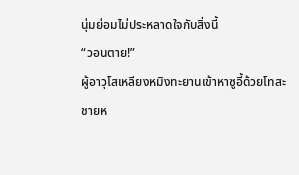นุ่มย่อมไม่ประหลาดใจกับสิ่งนี้
“วอนตาย!”
ผู้อาวุโสเหลียงหมิงทะยานเข้าหาซูอี้ด้วยโทสะ
ชายห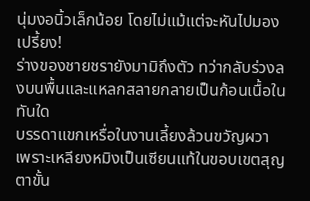นุ่มงอนิ้วเล็กน้อย โดยไม่แม้แต่จะหันไปมอง
เปรี้ยง!
ร่างของชายชรายังมามิถึงตัว ทว่ากลับร่วงลงบนพื้นและแหลกสลายกลายเป็นก้อนเนื้อในทันใด
บรรดาแขกเหรื่อในงานเลี้ยงล้วนขวัญผวา
เพราะเหลียงหมิงเป็นเซียนแท้ในขอบเขตสุญตาขั้น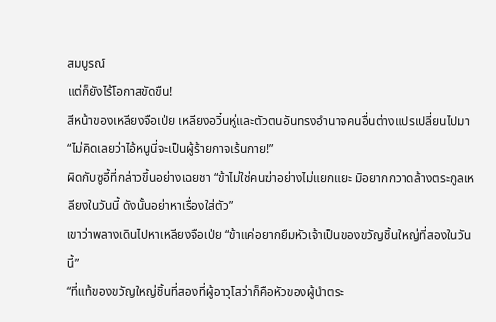สมบูรณ์
แต่ก็ยังไร้โอกาสขัดขืน!
สีหน้าของเหลียงจือเป่ย เหลียงอวิ๋นหู่และตัวตนอันทรงอำนาจคนอื่นต่างแปรเปลี่ยนไปมา
“ไม่คิดเลยว่าไอ้หนูนี่จะเป็นผู้ร้ายกาจเร้นกาย!”
ผิดกับซูอี้ที่กล่าวขึ้นอย่างเฉยชา “ข้าไม่ใช่คนฆ่าอย่างไม่แยกแยะ มิอยากกวาดล้างตระกูลเหลียงในวันนี้ ดังนั้นอย่าหาเรื่องใส่ตัว”
เขาว่าพลางเดินไปหาเหลียงจือเป่ย “ข้าแค่อยากยืมหัวเจ้าเป็นของขวัญชิ้นใหญ่ที่สองในวันนี้”
“ที่แท้ของขวัญใหญ่ชิ้นที่สองที่ผู้อาวุโสว่าก็คือหัวของผู้นำตระ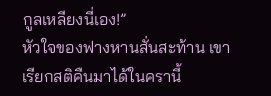กูลเหลียงนี่เอง!”
หัวใจของฟางหานสั่นสะท้าน เขาเรียกสติคืนมาได้ในครานี้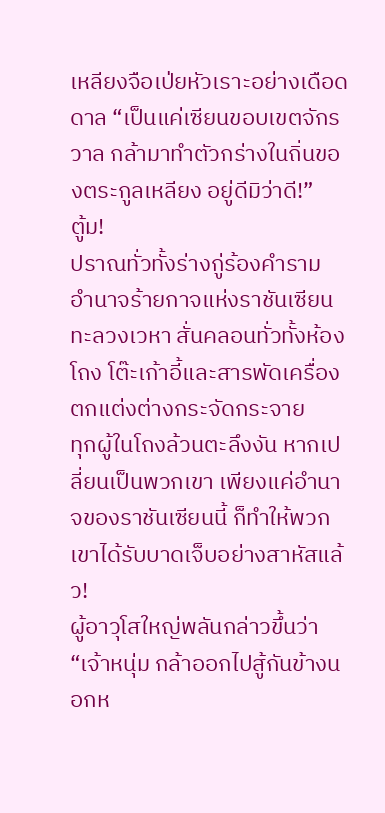เหลียงจือเป่ยหัวเราะอย่างเดือดดาล “เป็นแค่เซียนขอบเขตจักรวาล กล้ามาทำตัวกร่างในถิ่นของตระกูลเหลียง อยู่ดีมิว่าดี!”
ตู้ม!
ปราณทั่วทั้งร่างกู่ร้องคำราม อำนาจร้ายกาจแห่งราชันเซียนทะลวงเวหา สั่นคลอนทั่วทั้งห้องโถง โต๊ะเก้าอี้และสารพัดเครื่องตกแต่งต่างกระจัดกระจาย
ทุกผู้ในโถงล้วนตะลึงงัน หากเปลี่ยนเป็นพวกเขา เพียงแค่อำนาจของราชันเซียนนี้ ก็ทำให้พวกเขาได้รับบาดเจ็บอย่างสาหัสแล้ว!
ผู้อาวุโสใหญ่พลันกล่าวขึ้นว่า “เจ้าหนุ่ม กล้าออกไปสู้กันข้างนอกห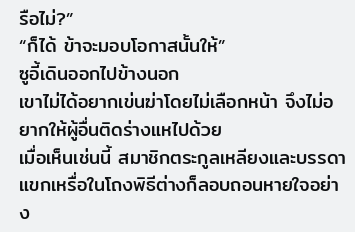รือไม่?”
“ก็ได้ ข้าจะมอบโอกาสนั้นให้”
ซูอี้เดินออกไปข้างนอก
เขาไม่ได้อยากเข่นฆ่าโดยไม่เลือกหน้า จึงไม่อยากให้ผู้อื่นติดร่างแหไปด้วย
เมื่อเห็นเช่นนี้ สมาชิกตระกูลเหลียงและบรรดาแขกเหรื่อในโถงพิธีต่างก็ลอบถอนหายใจอย่าง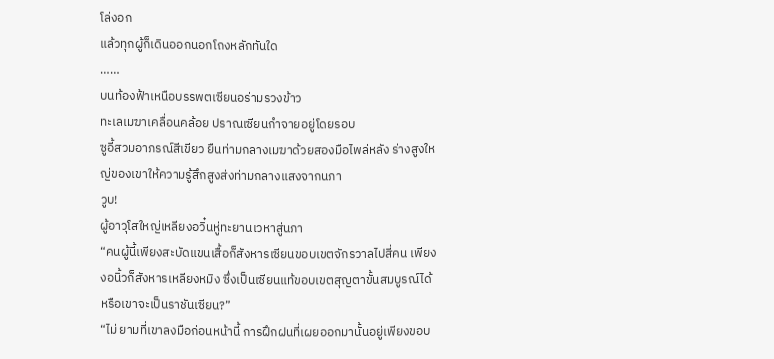โล่งอก
แล้วทุกผู้ก็เดินออกนอกโถงหลักทันใด
……
บนท้องฟ้าเหนือบรรพตเซียนอร่ามรวงข้าว
ทะเลเมฆาเคลื่อนคล้อย ปราณเซียนกำจายอยู่โดยรอบ
ซูอี้สวมอาภรณ์สีเขียว ยืนท่ามกลางเมฆาด้วยสองมือไพล่หลัง ร่างสูงใหญ่ของเขาให้ความรู้สึกสูงส่งท่ามกลางแสงจากนภา
วูบ!
ผู้อาวุโสใหญ่เหลียงอวิ๋นหู่ทะยานเวหาสู่นภา
“คนผู้นี้เพียงสะบัดแขนเสื้อก็สังหารเซียนขอบเขตจักรวาลไปสี่คน เพียงงอนิ้วก็สังหารเหลียงหมิง ซึ่งเป็นเซียนแท้ขอบเขตสุญตาขั้นสมบูรณ์ได้ หรือเขาจะเป็นราชันเซียน?”
“ไม่ ยามที่เขาลงมือก่อนหน้านี้ การฝึกฝนที่เผยออกมานั้นอยู่เพียงขอบ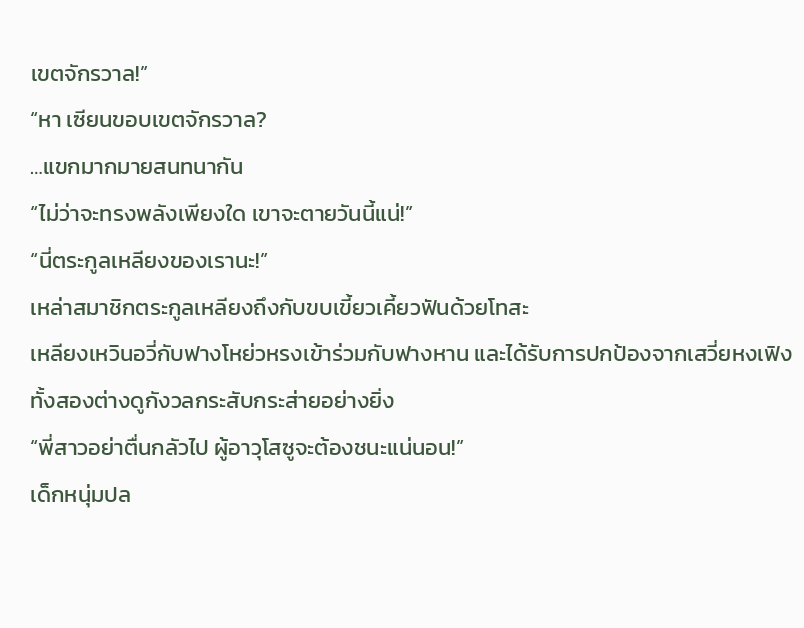เขตจักรวาล!”
“หา เซียนขอบเขตจักรวาล?
…แขกมากมายสนทนากัน
“ไม่ว่าจะทรงพลังเพียงใด เขาจะตายวันนี้แน่!”
“นี่ตระกูลเหลียงของเรานะ!”
เหล่าสมาชิกตระกูลเหลียงถึงกับขบเขี้ยวเคี้ยวฟันด้วยโทสะ
เหลียงเหวินอวี่กับฟางโหย่วหรงเข้าร่วมกับฟางหาน และได้รับการปกป้องจากเสวี่ยหงเฟิง
ทั้งสองต่างดูกังวลกระสับกระส่ายอย่างยิ่ง
“พี่สาวอย่าตื่นกลัวไป ผู้อาวุโสซูจะต้องชนะแน่นอน!”
เด็กหนุ่มปล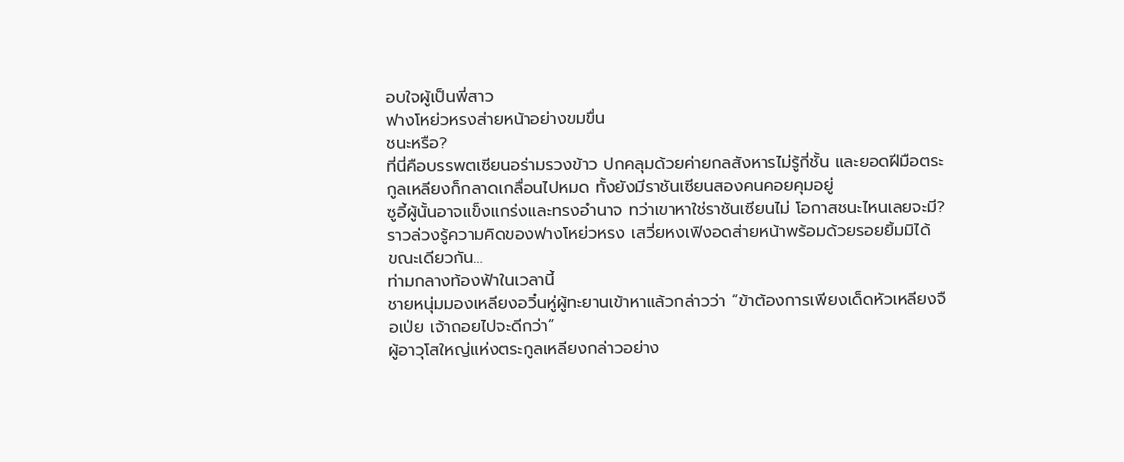อบใจผู้เป็นพี่สาว
ฟางโหย่วหรงส่ายหน้าอย่างขมขื่น
ชนะหรือ?
ที่นี่คือบรรพตเซียนอร่ามรวงข้าว ปกคลุมด้วยค่ายกลสังหารไม่รู้กี่ชั้น และยอดฝีมือตระกูลเหลียงก็กลาดเกลื่อนไปหมด ทั้งยังมีราชันเซียนสองคนคอยคุมอยู่
ซูอี้ผู้นั้นอาจแข็งแกร่งและทรงอำนาจ ทว่าเขาหาใช่ราชันเซียนไม่ โอกาสชนะไหนเลยจะมี?
ราวล่วงรู้ความคิดของฟางโหย่วหรง เสวี่ยหงเฟิงอดส่ายหน้าพร้อมด้วยรอยยิ้มมิได้
ขณะเดียวกัน…
ท่ามกลางท้องฟ้าในเวลานี้
ชายหนุ่มมองเหลียงอวิ๋นหู่ผู้ทะยานเข้าหาแล้วกล่าวว่า “ข้าต้องการเพียงเด็ดหัวเหลียงจือเป่ย เจ้าถอยไปจะดีกว่า”
ผู้อาวุโสใหญ่แห่งตระกูลเหลียงกล่าวอย่าง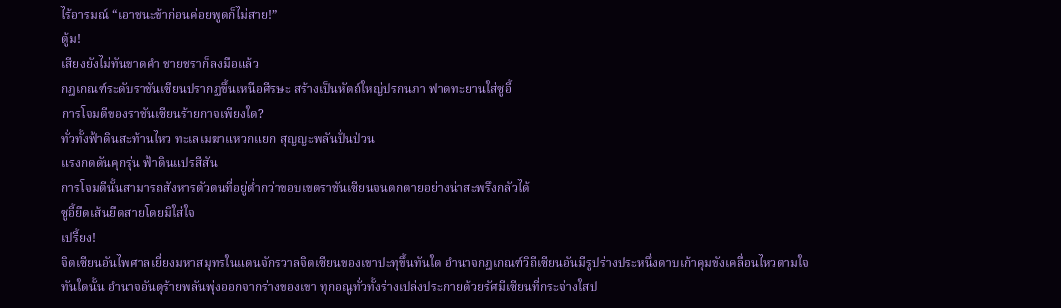ไร้อารมณ์ “เอาชนะข้าก่อนค่อยพูดก็ไม่สาย!”
ตู้ม!
เสียงยังไม่ทันขาดคำ ชายชราก็ลงมือแล้ว
กฎเกณฑ์ระดับราชันเซียนปรากฏขึ้นเหนือศีรษะ สร้างเป็นหัตถ์ใหญ่ปรกนภา ฟาดทะยานใส่ซูอี้
การโจมตีของราชันเซียนร้ายกาจเพียงใด?
ทั่วทั้งฟ้าดินสะท้านไหว ทะเลเมฆาแหวกแยก สุญญะพลันปั่นป่วน
แรงกดดันคุกรุ่น ฟ้าดินแปรสีสัน
การโจมตีนั้นสามารถสังหารตัวตนที่อยู่ต่ำกว่าขอบเขตราชันเซียนจนตกตายอย่างน่าสะพรึงกลัวได้
ซูอี้ยืดเส้นยืดสายโดยมิใส่ใจ
เปรี้ยง!
จิตเซียนอันไพศาลเยี่ยงมหาสมุทรในแดนจักรวาลจิตเซียนของเขาปะทุขึ้นทันใด อำนาจกฎเกณฑ์วิถีเซียนอันมีรูปร่างประหนึ่งดาบเก้าคุมขังเคลื่อนไหวตามใจ
ทันใดนั้น อำนาจอันดุร้ายพลันพุ่งออกจากร่างของเขา ทุกอณูทั่วทั้งร่างเปล่งประกายด้วยรัศมีเซียนที่กระจ่างใสป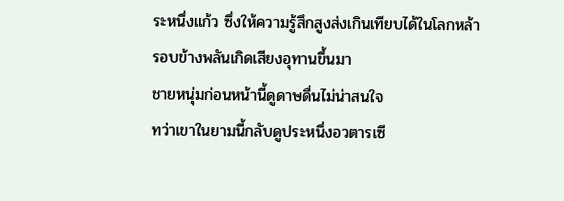ระหนึ่งแก้ว ซึ่งให้ความรู้สึกสูงส่งเกินเทียบได้ในโลกหล้า
รอบข้างพลันเกิดเสียงอุทานขึ้นมา
ชายหนุ่มก่อนหน้านี้ดูดาษดื่นไม่น่าสนใจ
ทว่าเขาในยามนี้กลับดูประหนึ่งอวตารเซี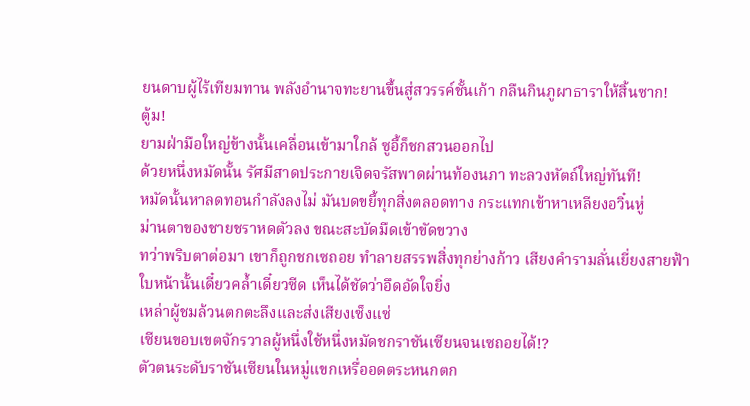ยนดาบผู้ไร้เทียมทาน พลังอำนาจทะยานขึ้นสู่สวรรค์ชั้นเก้า กลืนกินภูผาธาราให้สิ้นซาก!
ตู้ม!
ยามฝ่ามือใหญ่ข้างนั้นเคลื่อนเข้ามาใกล้ ซูอี้ก็ชกสวนออกไป
ด้วยหนึ่งหมัดนั้น รัศมีสาดประกายเจิดจรัสพาดผ่านท้องนภา ทะลวงหัตถ์ใหญ่ทันที!
หมัดนั้นหาลดทอนกำลังลงไม่ มันบดขยี้ทุกสิ่งตลอดทาง กระแทกเข้าหาเหลียงอวิ๋นหู่
ม่านตาของชายชราหดตัวลง ขณะสะบัดมืดเข้าขัดขวาง
ทว่าพริบตาต่อมา เขาก็ถูกชกเซถอย ทำลายสรรพสิ่งทุกย่างก้าว เสียงคำรามลั่นเยี่ยงสายฟ้า
ใบหน้านั้นเดี๋ยวคล้ำเดี๋ยวซีด เห็นได้ชัดว่าอึดอัดใจยิ่ง
เหล่าผู้ชมล้วนตกตะลึงและส่งเสียงเซ็งแซ่
เซียนขอบเขตจักรวาลผู้หนึ่งใช้หนึ่งหมัดชกราชันเซียนจนเซถอยได้!?
ตัวตนระดับราชันเซียนในหมู่แขกเหรื่ออดตระหนกตก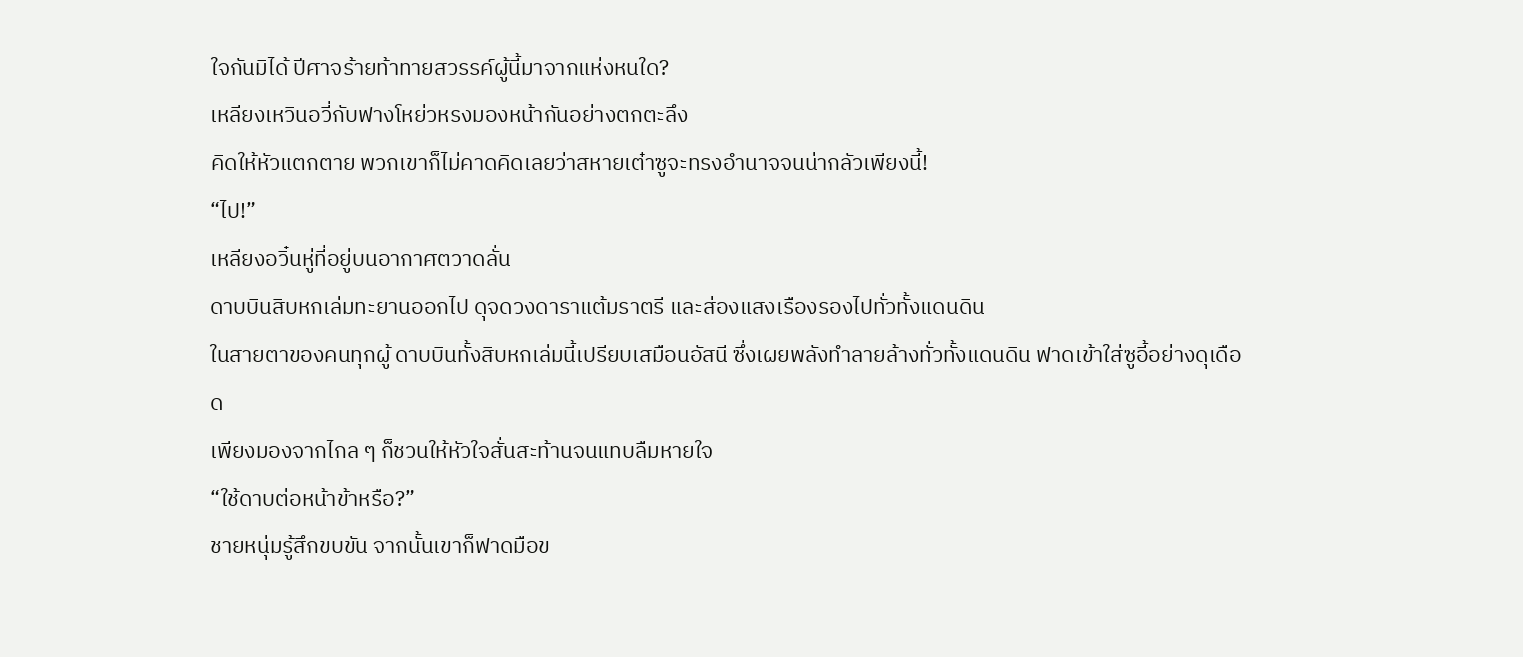ใจกันมิได้ ปีศาจร้ายท้าทายสวรรค์ผู้นี้มาจากแห่งหนใด?
เหลียงเหวินอวี่กับฟางโหย่วหรงมองหน้ากันอย่างตกตะลึง
คิดให้หัวแตกตาย พวกเขาก็ไม่คาดคิดเลยว่าสหายเต๋าซูจะทรงอำนาจจนน่ากลัวเพียงนี้!
“ไป!”
เหลียงอวิ๋นหู่ที่อยู่บนอากาศตวาดลั่น
ดาบบินสิบหกเล่มทะยานออกไป ดุจดวงดาราแต้มราตรี และส่องแสงเรืองรองไปทั่วทั้งแดนดิน
ในสายตาของคนทุกผู้ ดาบบินทั้งสิบหกเล่มนี้เปรียบเสมือนอัสนี ซึ่งเผยพลังทำลายล้างทั่วทั้งแดนดิน ฟาดเข้าใส่ซูอี้อย่างดุเดือด
เพียงมองจากไกล ๆ ก็ชวนให้หัวใจสั่นสะท้านจนแทบลืมหายใจ
“ใช้ดาบต่อหน้าข้าหรือ?”
ชายหนุ่มรู้สึกขบขัน จากนั้นเขาก็ฟาดมือข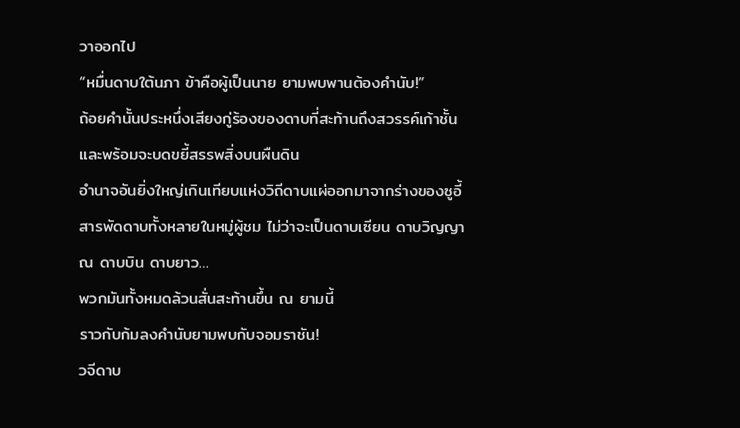วาออกไป
“หมื่นดาบใต้นภา ข้าคือผู้เป็นนาย ยามพบพานต้องคำนับ!”
ถ้อยคำนั้นประหนึ่งเสียงกู่ร้องของดาบที่สะท้านถึงสวรรค์เก้าชั้นและพร้อมจะบดขยี้สรรพสิ่งบนผืนดิน
อำนาจอันยิ่งใหญ่เกินเทียบแห่งวิถีดาบแผ่ออกมาจากร่างของซูอี้
สารพัดดาบทั้งหลายในหมู่ผู้ชม ไม่ว่าจะเป็นดาบเซียน ดาบวิญญาณ ดาบบิน ดาบยาว…
พวกมันทั้งหมดล้วนสั่นสะท้านขึ้น ณ ยามนี้
ราวกับก้มลงคำนับยามพบกับจอมราชัน!
วจีดาบ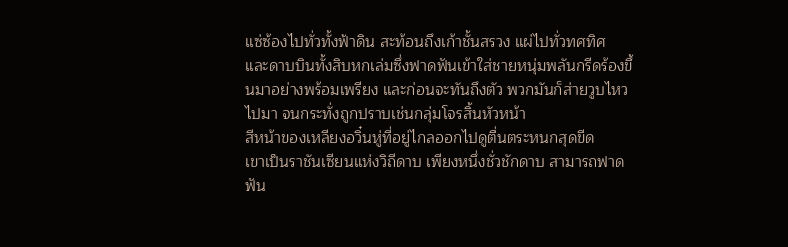แซ่ซ้องไปทั่วทั้งฟ้าดิน สะท้อนถึงเก้าชั้นสรวง แผ่ไปทั่วทศทิศ
และดาบบินทั้งสิบหกเล่มซึ่งฟาดฟันเข้าใส่ชายหนุ่มพลันกรีดร้องขึ้นมาอย่างพร้อมเพรียง และก่อนจะทันถึงตัว พวกมันก็ส่ายวูบไหวไปมา จนกระทั่งถูกปราบเช่นกลุ่มโจรสิ้นหัวหน้า
สีหน้าของเหลียงอวิ๋นหู่ที่อยู่ไกลออกไปดูตื่นตระหนกสุดขีด
เขาเป็นราชันเซียนแห่งวิถีดาบ เพียงหนึ่งชั่วชักดาบ สามารถฟาดฟัน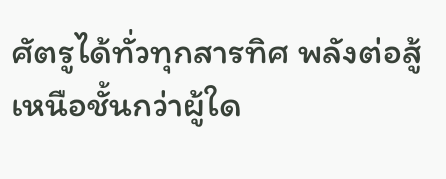ศัตรูได้ทั่วทุกสารทิศ พลังต่อสู้เหนือชั้นกว่าผู้ใด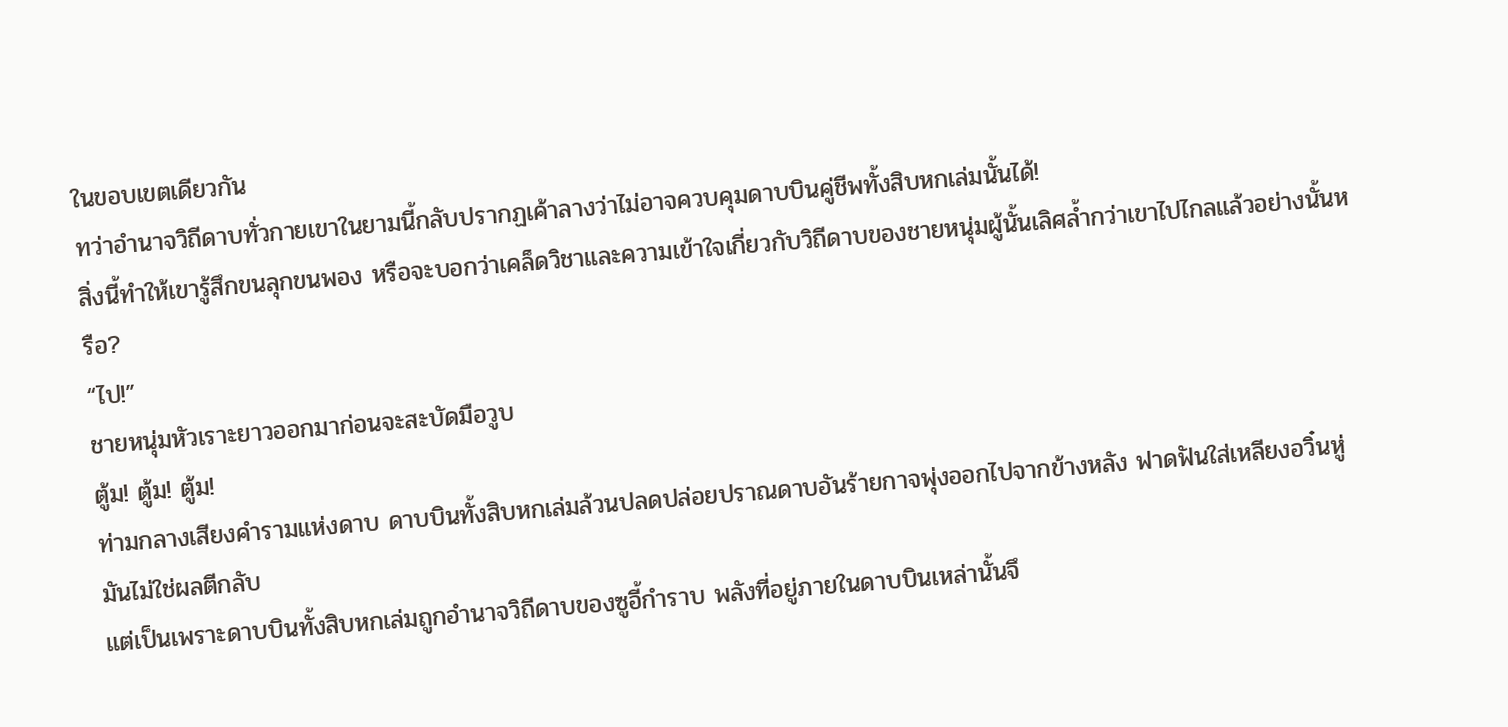ในขอบเขตเดียวกัน
ทว่าอำนาจวิถีดาบทั่วกายเขาในยามนี้กลับปรากฏเค้าลางว่าไม่อาจควบคุมดาบบินคู่ชีพทั้งสิบหกเล่มนั้นได้!
สิ่งนี้ทำให้เขารู้สึกขนลุกขนพอง หรือจะบอกว่าเคล็ดวิชาและความเข้าใจเกี่ยวกับวิถีดาบของชายหนุ่มผู้นั้นเลิศล้ำกว่าเขาไปไกลแล้วอย่างนั้นหรือ?
“ไป!”
ชายหนุ่มหัวเราะยาวออกมาก่อนจะสะบัดมือวูบ
ตู้ม! ตู้ม! ตู้ม!
ท่ามกลางเสียงคำรามแห่งดาบ ดาบบินทั้งสิบหกเล่มล้วนปลดปล่อยปราณดาบอันร้ายกาจพุ่งออกไปจากข้างหลัง ฟาดฟันใส่เหลียงอวิ๋นหู่
มันไม่ใช่ผลตีกลับ
แต่เป็นเพราะดาบบินทั้งสิบหกเล่มถูกอำนาจวิถีดาบของซูอี้กำราบ พลังที่อยู่ภายในดาบบินเหล่านั้นจึ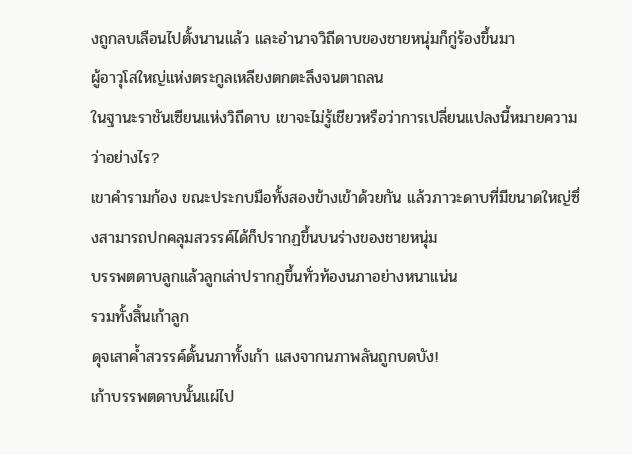งถูกลบเลือนไปตั้งนานแล้ว และอำนาจวิถีดาบของชายหนุ่มก็กู่ร้องขึ้นมา
ผู้อาวุโสใหญ่แห่งตระกูลเหลียงตกตะลึงจนตาถลน
ในฐานะราชันเซียนแห่งวิถีดาบ เขาจะไม่รู้เชียวหรือว่าการเปลี่ยนแปลงนี้หมายความว่าอย่างไร?
เขาคำรามก้อง ขณะประกบมือทั้งสองข้างเข้าด้วยกัน แล้วภาวะดาบที่มีขนาดใหญ่ซึ่งสามารถปกคลุมสวรรค์ได้ก็ปรากฏขึ้นบนร่างของชายหนุ่ม
บรรพตดาบลูกแล้วลูกเล่าปรากฏขึ้นทั่วท้องนภาอย่างหนาแน่น
รวมทั้งสิ้นเก้าลูก
ดุจเสาค้ำสวรรค์ดั้นนภาทั้งเก้า แสงจากนภาพลันถูกบดบัง!
เก้าบรรพตดาบนั้นแผ่ไป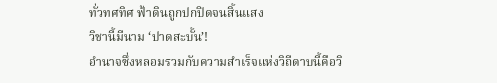ทั่วทศทิศ ฟ้าดินถูกปกปิดจนสิ้นแสง
วิชานี้มีนาม ‘ปาดสะบั้น’!
อำนาจซึ่งหลอมรวมกับความสำเร็จแห่งวิถีดาบนี้คือวิ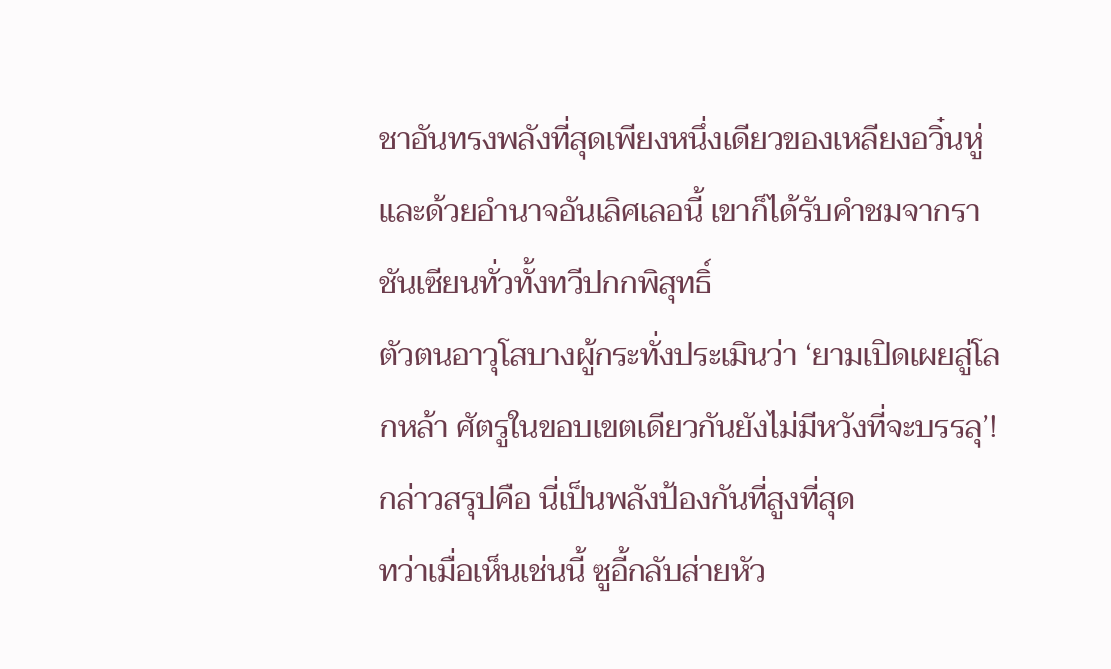ชาอันทรงพลังที่สุดเพียงหนึ่งเดียวของเหลียงอวิ๋นหู่ และด้วยอำนาจอันเลิศเลอนี้ เขาก็ได้รับคำชมจากราชันเซียนทั่วทั้งทวีปกกพิสุทธิ์
ตัวตนอาวุโสบางผู้กระทั่งประเมินว่า ‘ยามเปิดเผยสู่โลกหล้า ศัตรูในขอบเขตเดียวกันยังไม่มีหวังที่จะบรรลุ’!
กล่าวสรุปคือ นี่เป็นพลังป้องกันที่สูงที่สุด
ทว่าเมื่อเห็นเช่นนี้ ซูอี้กลับส่ายหัว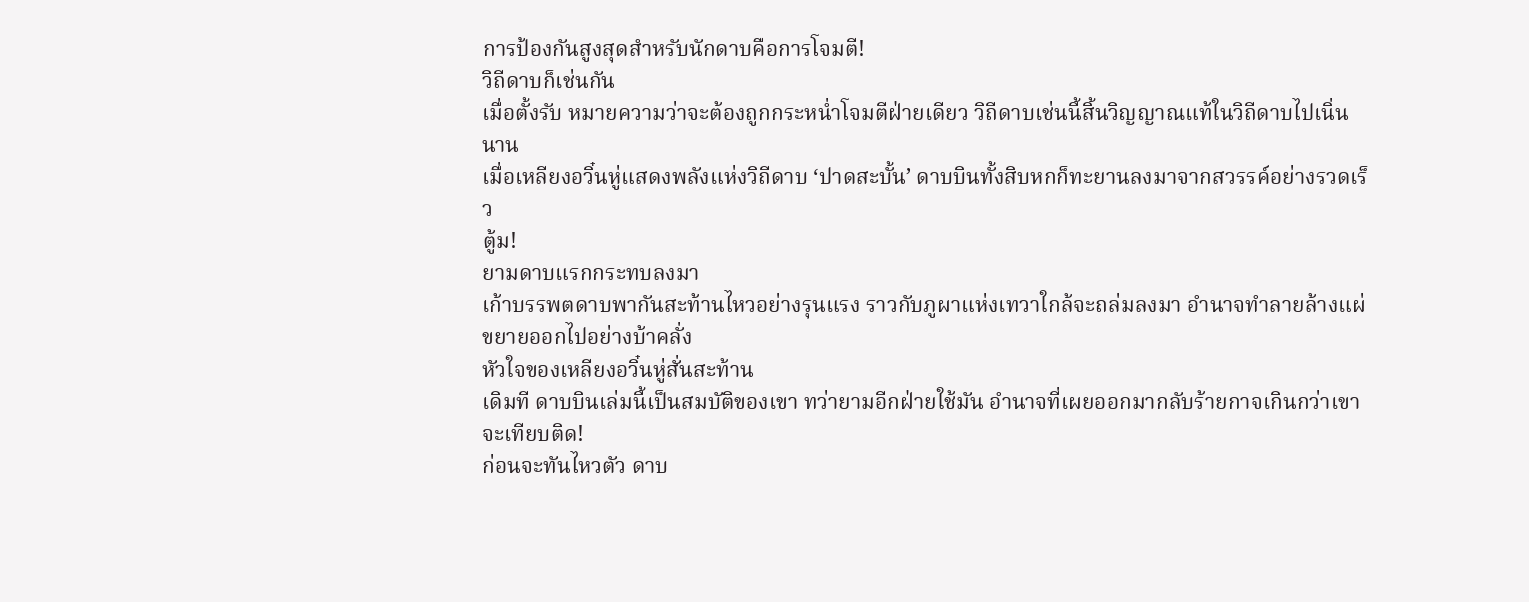การป้องกันสูงสุดสำหรับนักดาบคือการโจมตี!
วิถีดาบก็เช่นกัน
เมื่อตั้งรับ หมายความว่าจะต้องถูกกระหน่ำโจมตีฝ่ายเดียว วิถีดาบเช่นนี้สิ้นวิญญาณแท้ในวิถีดาบไปเนิ่นนาน
เมื่อเหลียงอวิ๋นหู่แสดงพลังแห่งวิถีดาบ ‘ปาดสะบั้น’ ดาบบินทั้งสิบหกก็ทะยานลงมาจากสวรรค์อย่างรวดเร็ว
ตู้ม!
ยามดาบแรกกระทบลงมา
เก้าบรรพตดาบพากันสะท้านไหวอย่างรุนแรง ราวกับภูผาแห่งเทวาใกล้จะถล่มลงมา อำนาจทำลายล้างแผ่ขยายออกไปอย่างบ้าคลั่ง
หัวใจของเหลียงอวิ๋นหู่สั่นสะท้าน
เดิมที ดาบบินเล่มนี้เป็นสมบัติของเขา ทว่ายามอีกฝ่ายใช้มัน อำนาจที่เผยออกมากลับร้ายกาจเกินกว่าเขาจะเทียบติด!
ก่อนจะทันไหวตัว ดาบ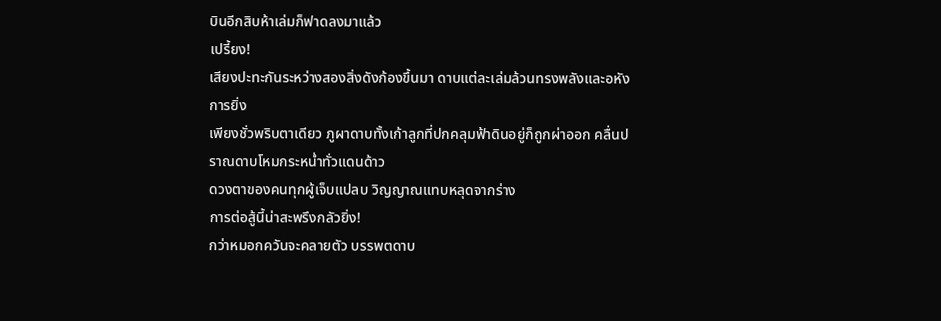บินอีกสิบห้าเล่มก็ฟาดลงมาแล้ว
เปรี้ยง!
เสียงปะทะกันระหว่างสองสิ่งดังก้องขึ้นมา ดาบแต่ละเล่มล้วนทรงพลังและอหังการยิ่ง
เพียงชั่วพริบตาเดียว ภูผาดาบทั้งเก้าลูกที่ปกคลุมฟ้าดินอยู่ก็ถูกผ่าออก คลื่นปราณดาบโหมกระหน่ำทั่วแดนด้าว
ดวงตาของคนทุกผู้เจ็บแปลบ วิญญาณแทบหลุดจากร่าง
การต่อสู้นี้น่าสะพรึงกลัวยิ่ง!
กว่าหมอกควันจะคลายตัว บรรพตดาบ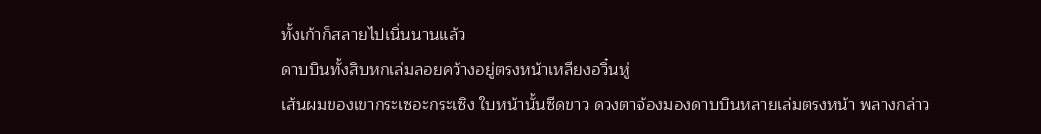ทั้งเก้าก็สลายไปเนิ่นนานแล้ว
ดาบบินทั้งสิบหกเล่มลอยคว้างอยู่ตรงหน้าเหลียงอวิ๋นหู่
เส้นผมของเขากระเซอะกระเซิง ใบหน้านั้นซีดขาว ดวงตาจ้องมองดาบบินหลายเล่มตรงหน้า พลางกล่าว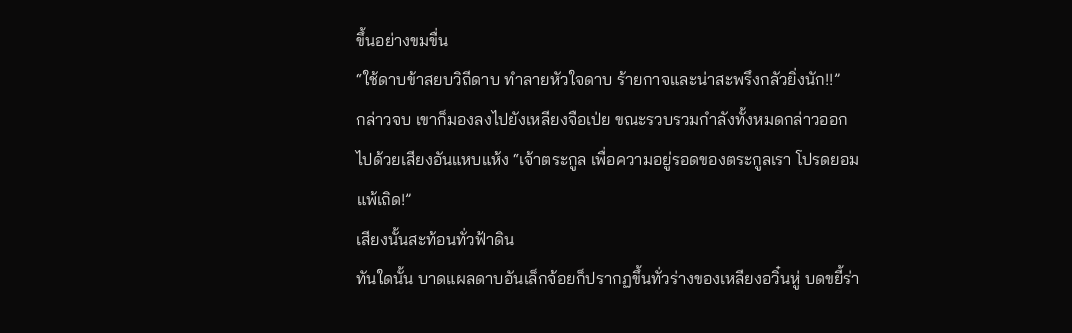ขึ้นอย่างขมขื่น
“ใช้ดาบข้าสยบวิถีดาบ ทำลายหัวใจดาบ ร้ายกาจและน่าสะพรึงกลัวยิ่งนัก!!”
กล่าวจบ เขาก็มองลงไปยังเหลียงจือเป่ย ขณะรวบรวมกำลังทั้งหมดกล่าวออกไปด้วยเสียงอันแหบแห้ง “เจ้าตระกูล เพื่อความอยู่รอดของตระกูลเรา โปรดยอมแพ้เถิด!”
เสียงนั้นสะท้อนทั่วฟ้าดิน
ทันใดนั้น บาดแผลดาบอันเล็กจ้อยก็ปรากฏขึ้นทั่วร่างของเหลียงอวิ๋นหู่ บดขยี้ร่า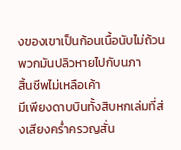งของเขาเป็นก้อนเนื้อนับไม่ถ้วน พวกมันปลิวหายไปกับนภา
สิ้นชีพไม่เหลือเค้า
มีเพียงดาบบินทั้งสิบหกเล่มที่ส่งเสียงคร่ำครวญสั่น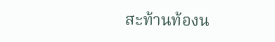สะท้านท้องน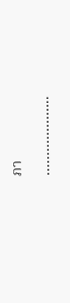ภา
………………..